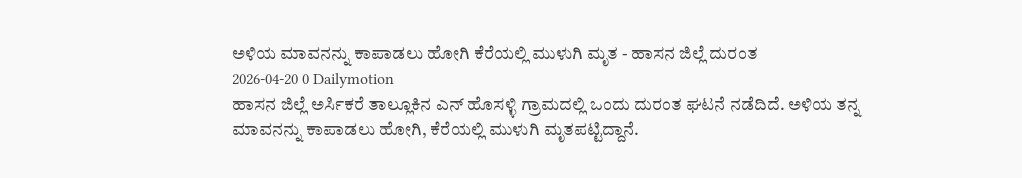ಅಳಿಯ ಮಾವನನ್ನು ಕಾಪಾಡಲು ಹೋಗಿ ಕೆರೆಯಲ್ಲಿ ಮುಳುಗಿ ಮೃತ - ಹಾಸನ ಜಿಲ್ಲೆ ದುರಂತ
2026-04-20 0 Dailymotion
ಹಾಸನ ಜಿಲ್ಲೆ ಅರ್ಸಿಕರೆ ತಾಲ್ಲೂಕಿನ ಎನ್ ಹೊಸಳ್ಳಿ ಗ್ರಾಮದಲ್ಲಿ ಒಂದು ದುರಂತ ಘಟನೆ ನಡೆದಿದೆ. ಅಳಿಯ ತನ್ನ ಮಾವನನ್ನು ಕಾಪಾಡಲು ಹೋಗಿ, ಕೆರೆಯಲ್ಲಿ ಮುಳುಗಿ ಮೃತಪಟ್ಟಿದ್ದಾನೆ.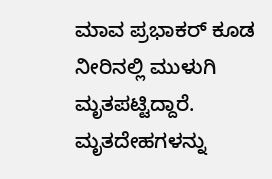ಮಾವ ಪ್ರಭಾಕರ್ ಕೂಡ ನೀರಿನಲ್ಲಿ ಮುಳುಗಿ ಮೃತಪಟ್ಟಿದ್ದಾರೆ. ಮೃತದೇಹಗಳನ್ನು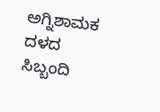ಅಗ್ನಿಶಾಮಕ ದಳದ ಸಿಬ್ಬಂದಿ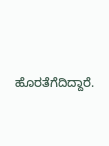ಹೊರತೆಗೆದಿದ್ದಾರೆ.